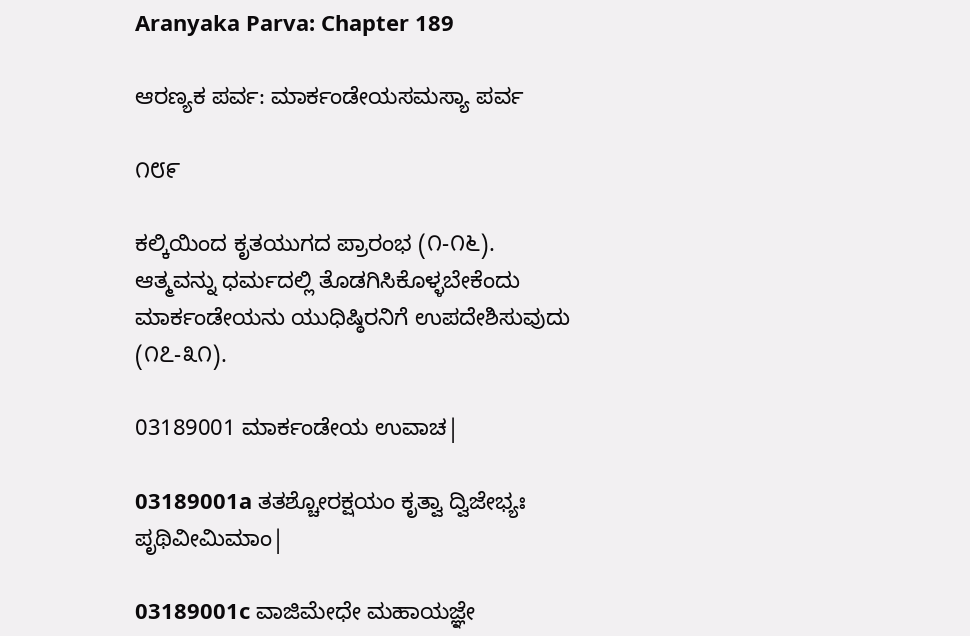Aranyaka Parva: Chapter 189

ಆರಣ್ಯಕ ಪರ್ವ: ಮಾರ್ಕಂಡೇಯಸಮಸ್ಯಾ ಪರ್ವ

೧೮೯

ಕಲ್ಕಿಯಿಂದ ಕೃತಯುಗದ ಪ್ರಾರಂಭ (೧-೧೬). ಆತ್ಮವನ್ನು ಧರ್ಮದಲ್ಲಿ ತೊಡಗಿಸಿಕೊಳ್ಳಬೇಕೆಂದು ಮಾರ್ಕಂಡೇಯನು ಯುಧಿಷ್ಠಿರನಿಗೆ ಉಪದೇಶಿಸುವುದು (೧೭-೩೧).

03189001 ಮಾರ್ಕಂಡೇಯ ಉವಾಚ|

03189001a ತತಶ್ಚೋರಕ್ಷಯಂ ಕೃತ್ವಾ ದ್ವಿಜೇಭ್ಯಃ ಪೃಥಿವೀಮಿಮಾಂ|

03189001c ವಾಜಿಮೇಧೇ ಮಹಾಯಜ್ಞೇ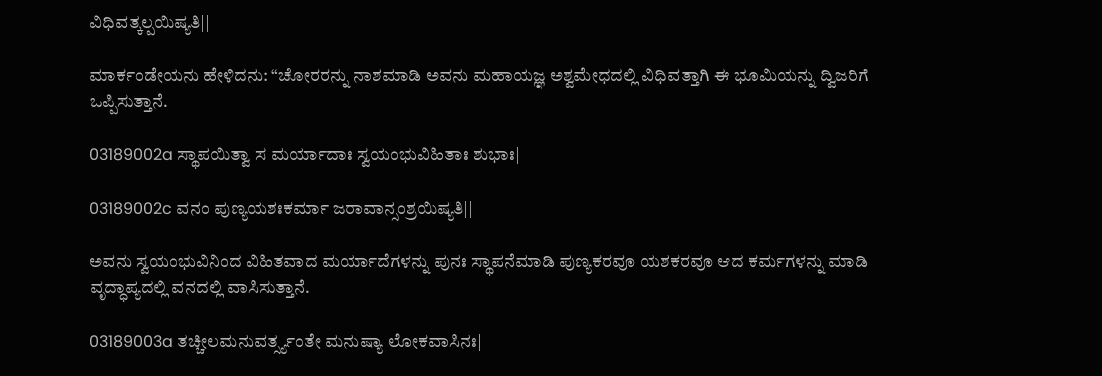ವಿಧಿವತ್ಕಲ್ಪಯಿಷ್ಯತಿ||

ಮಾರ್ಕಂಡೇಯನು ಹೇಳಿದನು: “ಚೋರರನ್ನು ನಾಶಮಾಡಿ ಅವನು ಮಹಾಯಜ್ಞ ಅಶ್ವಮೇಧದಲ್ಲಿ ವಿಧಿವತ್ತಾಗಿ ಈ ಭೂಮಿಯನ್ನು ದ್ವಿಜರಿಗೆ ಒಪ್ಪಿಸುತ್ತಾನೆ.

03189002a ಸ್ಥಾಪಯಿತ್ವಾ ಸ ಮರ್ಯಾದಾಃ ಸ್ವಯಂಭುವಿಹಿತಾಃ ಶುಭಾಃ|

03189002c ವನಂ ಪುಣ್ಯಯಶಃಕರ್ಮಾ ಜರಾವಾನ್ಸಂಶ್ರಯಿಷ್ಯತಿ||

ಅವನು ಸ್ವಯಂಭುವಿನಿಂದ ವಿಹಿತವಾದ ಮರ್ಯಾದೆಗಳನ್ನು ಪುನಃ ಸ್ಥಾಪನೆಮಾಡಿ ಪುಣ್ಯಕರವೂ ಯಶಕರವೂ ಆದ ಕರ್ಮಗಳನ್ನು ಮಾಡಿ ವೃದ್ಧಾಪ್ಯದಲ್ಲಿ ವನದಲ್ಲಿ ವಾಸಿಸುತ್ತಾನೆ.

03189003a ತಚ್ಚೀಲಮನುವರ್ತ್ಸ್ಯಂತೇ ಮನುಷ್ಯಾ ಲೋಕವಾಸಿನಃ|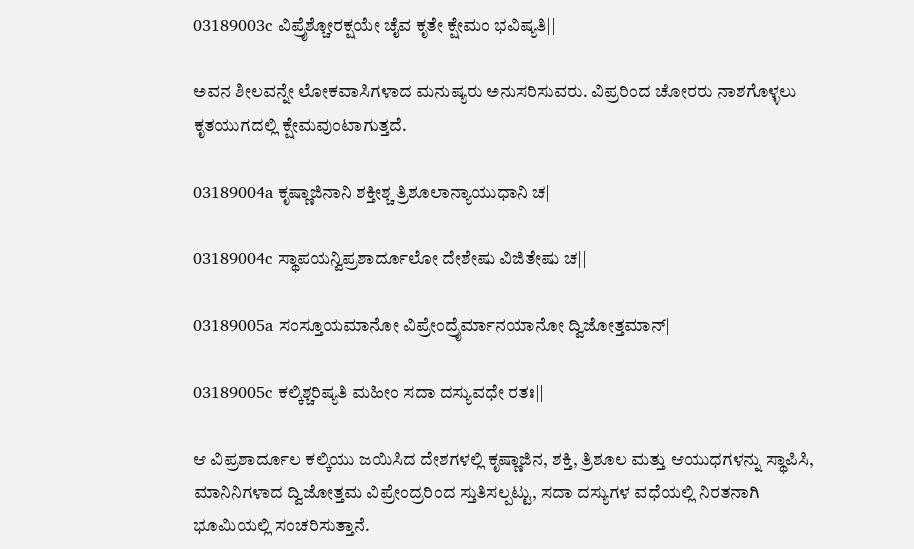03189003c ವಿಪ್ರೈಶ್ಚೋರಕ್ಷಯೇ ಚೈವ ಕೃತೇ ಕ್ಷೇಮಂ ಭವಿಷ್ಯತಿ||

ಅವನ ಶೀಲವನ್ನೇ ಲೋಕವಾಸಿಗಳಾದ ಮನುಷ್ಯರು ಅನುಸರಿಸುವರು. ವಿಪ್ರರಿಂದ ಚೋರರು ನಾಶಗೊಳ್ಳಲು ಕೃತಯುಗದಲ್ಲಿ ಕ್ಷೇಮವುಂಟಾಗುತ್ತದೆ.

03189004a ಕೃಷ್ಣಾಜಿನಾನಿ ಶಕ್ತೀಶ್ಚ ತ್ರಿಶೂಲಾನ್ಯಾಯುಧಾನಿ ಚ|

03189004c ಸ್ಥಾಪಯನ್ವಿಪ್ರಶಾರ್ದೂಲೋ ದೇಶೇಷು ವಿಜಿತೇಷು ಚ||

03189005a ಸಂಸ್ತೂಯಮಾನೋ ವಿಪ್ರೇಂದ್ರೈರ್ಮಾನಯಾನೋ ದ್ವಿಜೋತ್ತಮಾನ್|

03189005c ಕಲ್ಕಿಶ್ಚರಿಷ್ಯತಿ ಮಹೀಂ ಸದಾ ದಸ್ಯುವಧೇ ರತಃ||

ಆ ವಿಪ್ರಶಾರ್ದೂಲ ಕಲ್ಕಿಯು ಜಯಿಸಿದ ದೇಶಗಳಲ್ಲಿ ಕೃಷ್ಣಾಜಿನ, ಶಕ್ತಿ, ತ್ರಿಶೂಲ ಮತ್ತು ಆಯುಧಗಳನ್ನು ಸ್ಥಾಪಿಸಿ, ಮಾನಿನಿಗಳಾದ ದ್ವಿಜೋತ್ತಮ ವಿಪ್ರೇಂದ್ರರಿಂದ ಸ್ತುತಿಸಲ್ಪಟ್ಟು, ಸದಾ ದಸ್ಯುಗಳ ವಧೆಯಲ್ಲಿ ನಿರತನಾಗಿ ಭೂಮಿಯಲ್ಲಿ ಸಂಚರಿಸುತ್ತಾನೆ.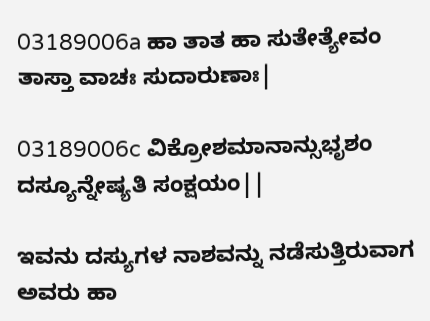03189006a ಹಾ ತಾತ ಹಾ ಸುತೇತ್ಯೇವಂ ತಾಸ್ತಾ ವಾಚಃ ಸುದಾರುಣಾಃ|

03189006c ವಿಕ್ರೋಶಮಾನಾನ್ಸುಭೃಶಂ ದಸ್ಯೂನ್ನೇಷ್ಯತಿ ಸಂಕ್ಷಯಂ||

ಇವನು ದಸ್ಯುಗಳ ನಾಶವನ್ನು ನಡೆಸುತ್ತಿರುವಾಗ ಅವರು ಹಾ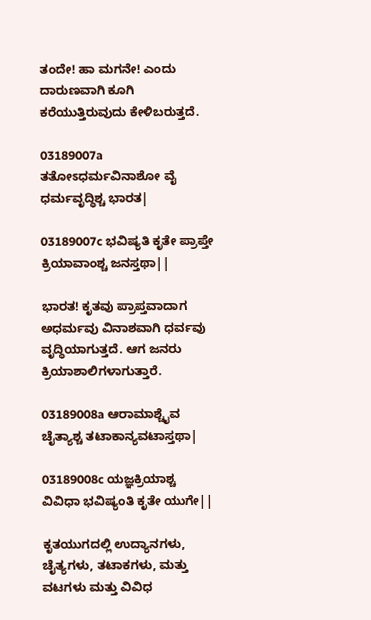ತಂದೇ! ಹಾ ಮಗನೇ! ಎಂದು ದಾರುಣವಾಗಿ ಕೂಗಿ ಕರೆಯುತ್ತಿರುವುದು ಕೇಳಿಬರುತ್ತದೆ.

03189007a ತತೋಽಧರ್ಮವಿನಾಶೋ ವೈ ಧರ್ಮವೃದ್ಧಿಶ್ಚ ಭಾರತ|

03189007c ಭವಿಷ್ಯತಿ ಕೃತೇ ಪ್ರಾಪ್ತೇ ಕ್ರಿಯಾವಾಂಶ್ಚ ಜನಸ್ತಥಾ||

ಭಾರತ! ಕೃತವು ಪ್ರಾಪ್ತವಾದಾಗ ಅಧರ್ಮವು ವಿನಾಶವಾಗಿ ಧರ್ವವು ವೃದ್ಧಿಯಾಗುತ್ತದೆ. ಆಗ ಜನರು ಕ್ರಿಯಾಶಾಲಿಗಳಾಗುತ್ತಾರೆ.

03189008a ಆರಾಮಾಶ್ಚೈವ ಚೈತ್ಯಾಶ್ಚ ತಟಾಕಾನ್ಯವಟಾಸ್ತಥಾ|

03189008c ಯಜ್ಞಕ್ರಿಯಾಶ್ಚ ವಿವಿಧಾ ಭವಿಷ್ಯಂತಿ ಕೃತೇ ಯುಗೇ||

ಕೃತಯುಗದಲ್ಲಿ ಉದ್ಯಾನಗಳು, ಚೈತ್ಯಗಳು, ತಟಾಕಗಳು, ಮತ್ತು ವಟಗಳು ಮತ್ತು ವಿವಿಧ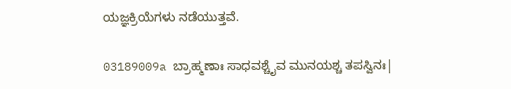ಯಜ್ಞಕ್ರಿಯೆಗಳು ನಡೆಯುತ್ತವೆ.

03189009a ಬ್ರಾಹ್ಮಣಾಃ ಸಾಧವಶ್ಚೈವ ಮುನಯಶ್ಚ ತಪಸ್ವಿನಃ|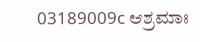03189009c ಆಶ್ರಮಾಃ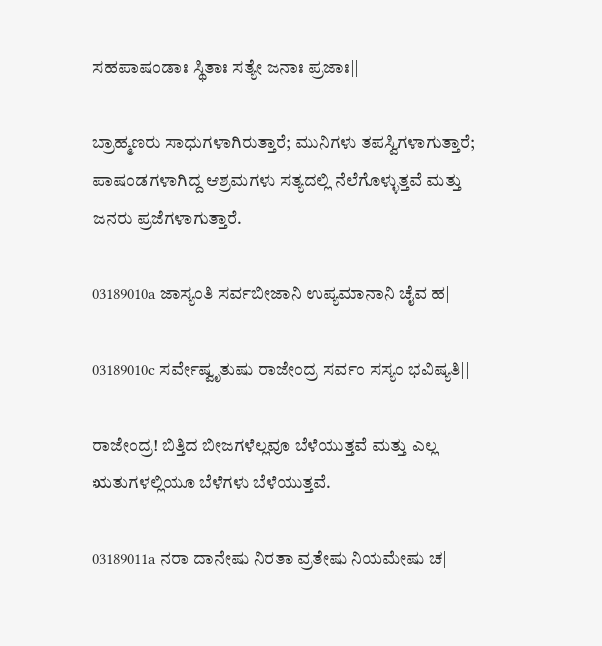ಸಹಪಾಷಂಡಾಃ ಸ್ಥಿತಾಃ ಸತ್ಯೇ ಜನಾಃ ಪ್ರಜಾಃ||

ಬ್ರಾಹ್ಮಣರು ಸಾಧುಗಳಾಗಿರುತ್ತಾರೆ; ಮುನಿಗಳು ತಪಸ್ವಿಗಳಾಗುತ್ತಾರೆ; ಪಾಷಂಡಗಳಾಗಿದ್ದ ಆಶ್ರಮಗಳು ಸತ್ಯದಲ್ಲಿ ನೆಲೆಗೊಳ್ಳುತ್ತವೆ ಮತ್ತು ಜನರು ಪ್ರಜೆಗಳಾಗುತ್ತಾರೆ.

03189010a ಜಾಸ್ಯಂತಿ ಸರ್ವಬೀಜಾನಿ ಉಪ್ಯಮಾನಾನಿ ಚೈವ ಹ|

03189010c ಸರ್ವೇಷ್ವೃತುಷು ರಾಜೇಂದ್ರ ಸರ್ವಂ ಸಸ್ಯಂ ಭವಿಷ್ಯತಿ||

ರಾಜೇಂದ್ರ! ಬಿತ್ತಿದ ಬೀಜಗಳೆಲ್ಲವೂ ಬೆಳೆಯುತ್ತವೆ ಮತ್ತು ಎಲ್ಲ ಋತುಗಳಲ್ಲಿಯೂ ಬೆಳೆಗಳು ಬೆಳೆಯುತ್ತವೆ.

03189011a ನರಾ ದಾನೇಷು ನಿರತಾ ವ್ರತೇಷು ನಿಯಮೇಷು ಚ|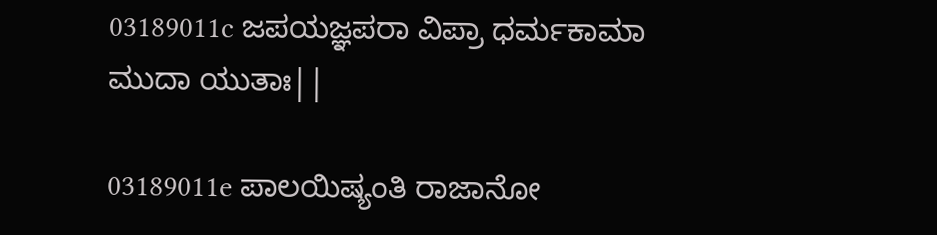03189011c ಜಪಯಜ್ಞಪರಾ ವಿಪ್ರಾ ಧರ್ಮಕಾಮಾ ಮುದಾ ಯುತಾಃ||

03189011e ಪಾಲಯಿಷ್ಯಂತಿ ರಾಜಾನೋ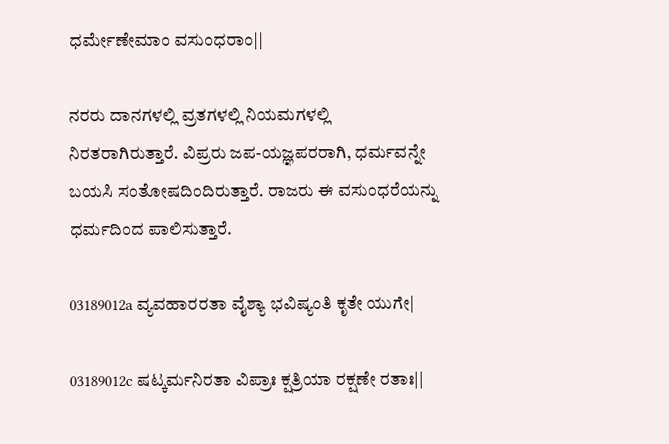ಧರ್ಮೇಣೇಮಾಂ ವಸುಂಧರಾಂ||

ನರರು ದಾನಗಳಲ್ಲಿ ವ್ರತಗಳಲ್ಲಿ ನಿಯಮಗಳಲ್ಲಿ ನಿರತರಾಗಿರುತ್ತಾರೆ. ವಿಪ್ರರು ಜಪ-ಯಜ್ಞಪರರಾಗಿ, ಧರ್ಮವನ್ನೇ ಬಯಸಿ ಸಂತೋಷದಿಂದಿರುತ್ತಾರೆ. ರಾಜರು ಈ ವಸುಂಧರೆಯನ್ನು ಧರ್ಮದಿಂದ ಪಾಲಿಸುತ್ತಾರೆ.

03189012a ವ್ಯವಹಾರರತಾ ವೈಶ್ಯಾ ಭವಿಷ್ಯಂತಿ ಕೃತೇ ಯುಗೇ|

03189012c ಷಟ್ಕರ್ಮನಿರತಾ ವಿಪ್ರಾಃ ಕ್ಷತ್ರಿಯಾ ರಕ್ಷಣೇ ರತಾಃ||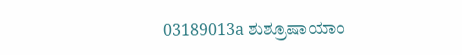03189013a ಶುಶ್ರೂಷಾಯಾಂ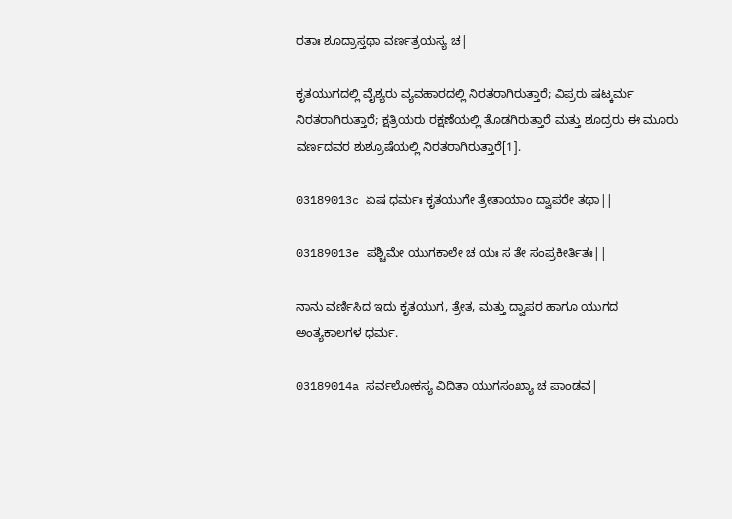ರತಾಃ ಶೂದ್ರಾಸ್ತಥಾ ವರ್ಣತ್ರಯಸ್ಯ ಚ|

ಕೃತಯುಗದಲ್ಲಿ ವೈಶ್ಯರು ವ್ಯವಹಾರದಲ್ಲಿ ನಿರತರಾಗಿರುತ್ತಾರೆ; ವಿಪ್ರರು ಷಟ್ಕರ್ಮ ನಿರತರಾಗಿರುತ್ತಾರೆ; ಕ್ಷತ್ರಿಯರು ರಕ್ಷಣೆಯಲ್ಲಿ ತೊಡಗಿರುತ್ತಾರೆ ಮತ್ತು ಶೂದ್ರರು ಈ ಮೂರು ವರ್ಣದವರ ಶುಶ್ರೂಷೆಯಲ್ಲಿ ನಿರತರಾಗಿರುತ್ತಾರೆ[1].

03189013c ಏಷ ಧರ್ಮಃ ಕೃತಯುಗೇ ತ್ರೇತಾಯಾಂ ದ್ವಾಪರೇ ತಥಾ||

03189013e ಪಶ್ಚಿಮೇ ಯುಗಕಾಲೇ ಚ ಯಃ ಸ ತೇ ಸಂಪ್ರಕೀರ್ತಿತಃ||

ನಾನು ವರ್ಣಿಸಿದ ಇದು ಕೃತಯುಗ, ತ್ರೇತ, ಮತ್ತು ದ್ವಾಪರ ಹಾಗೂ ಯುಗದ ಅಂತ್ಯಕಾಲಗಳ ಧರ್ಮ.

03189014a ಸರ್ವಲೋಕಸ್ಯ ವಿದಿತಾ ಯುಗಸಂಖ್ಯಾ ಚ ಪಾಂಡವ|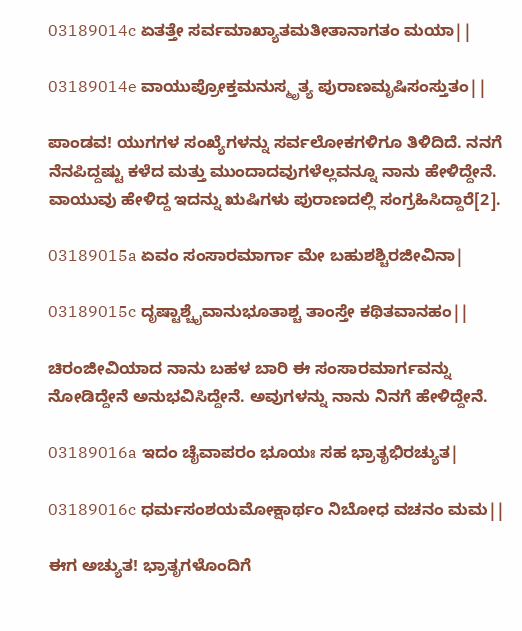03189014c ಏತತ್ತೇ ಸರ್ವಮಾಖ್ಯಾತಮತೀತಾನಾಗತಂ ಮಯಾ||

03189014e ವಾಯುಪ್ರೋಕ್ತಮನುಸ್ಮೃತ್ಯ ಪುರಾಣಮೃಷಿಸಂಸ್ತುತಂ||

ಪಾಂಡವ! ಯುಗಗಳ ಸಂಖ್ಯೆಗಳನ್ನು ಸರ್ವಲೋಕಗಳಿಗೂ ತಿಳಿದಿದೆ. ನನಗೆ ನೆನಪಿದ್ದಷ್ಟು ಕಳೆದ ಮತ್ತು ಮುಂದಾದವುಗಳೆಲ್ಲವನ್ನೂ ನಾನು ಹೇಳಿದ್ದೇನೆ. ವಾಯುವು ಹೇಳಿದ್ದ ಇದನ್ನು ಋಷಿಗಳು ಪುರಾಣದಲ್ಲಿ ಸಂಗ್ರಹಿಸಿದ್ದಾರೆ[2].

03189015a ಏವಂ ಸಂಸಾರಮಾರ್ಗಾ ಮೇ ಬಹುಶಶ್ಚಿರಜೀವಿನಾ|

03189015c ದೃಷ್ಟಾಶ್ಚೈವಾನುಭೂತಾಶ್ಚ ತಾಂಸ್ತೇ ಕಥಿತವಾನಹಂ||

ಚಿರಂಜೀವಿಯಾದ ನಾನು ಬಹಳ ಬಾರಿ ಈ ಸಂಸಾರಮಾರ್ಗವನ್ನು ನೋಡಿದ್ದೇನೆ ಅನುಭವಿಸಿದ್ದೇನೆ. ಅವುಗಳನ್ನು ನಾನು ನಿನಗೆ ಹೇಳಿದ್ದೇನೆ.

03189016a ಇದಂ ಚೈವಾಪರಂ ಭೂಯಃ ಸಹ ಭ್ರಾತೃಭಿರಚ್ಯುತ|

03189016c ಧರ್ಮಸಂಶಯಮೋಕ್ಷಾರ್ಥಂ ನಿಬೋಧ ವಚನಂ ಮಮ||

ಈಗ ಅಚ್ಯುತ! ಭ್ರಾತೃಗಳೊಂದಿಗೆ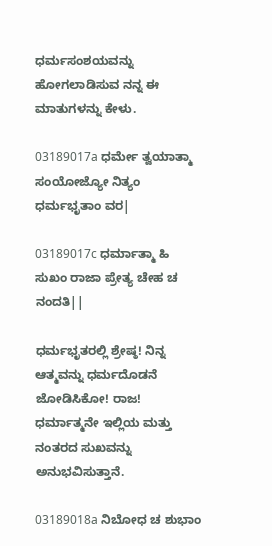ಧರ್ಮಸಂಶಯವನ್ನು ಹೋಗಲಾಡಿಸುವ ನನ್ನ ಈ ಮಾತುಗಳನ್ನು ಕೇಳು.

03189017a ಧರ್ಮೇ ತ್ವಯಾತ್ಮಾ ಸಂಯೋಜ್ಯೋ ನಿತ್ಯಂ ಧರ್ಮಭೃತಾಂ ವರ|

03189017c ಧರ್ಮಾತ್ಮಾ ಹಿ ಸುಖಂ ರಾಜಾ ಪ್ರೇತ್ಯ ಚೇಹ ಚ ನಂದತಿ||

ಧರ್ಮಭೃತರಲ್ಲಿ ಶ್ರೇಷ್ಠ! ನಿನ್ನ ಆತ್ಮವನ್ನು ಧರ್ಮದೊಡನೆ ಜೋಡಿಸಿಕೋ! ರಾಜ! ಧರ್ಮಾತ್ಮನೇ ಇಲ್ಲಿಯ ಮತ್ತು ನಂತರದ ಸುಖವನ್ನು ಅನುಭವಿಸುತ್ತಾನೆ.

03189018a ನಿಬೋಧ ಚ ಶುಭಾಂ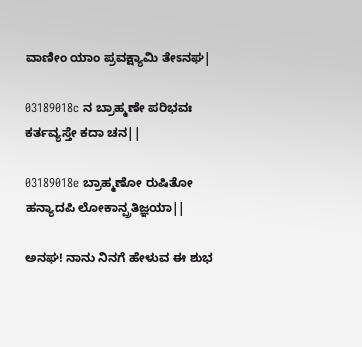ವಾಣೀಂ ಯಾಂ ಪ್ರವಕ್ಷ್ಯಾಮಿ ತೇಽನಘ|

03189018c ನ ಬ್ರಾಹ್ಮಣೇ ಪರಿಭವಃ ಕರ್ತವ್ಯಸ್ತೇ ಕದಾ ಚನ||

03189018e ಬ್ರಾಹ್ಮಣೋ ರುಷಿತೋ ಹನ್ಯಾದಪಿ ಲೋಕಾನ್ಪ್ರತಿಜ್ಞಯಾ||

ಅನಘ! ನಾನು ನಿನಗೆ ಹೇಳುವ ಈ ಶುಭ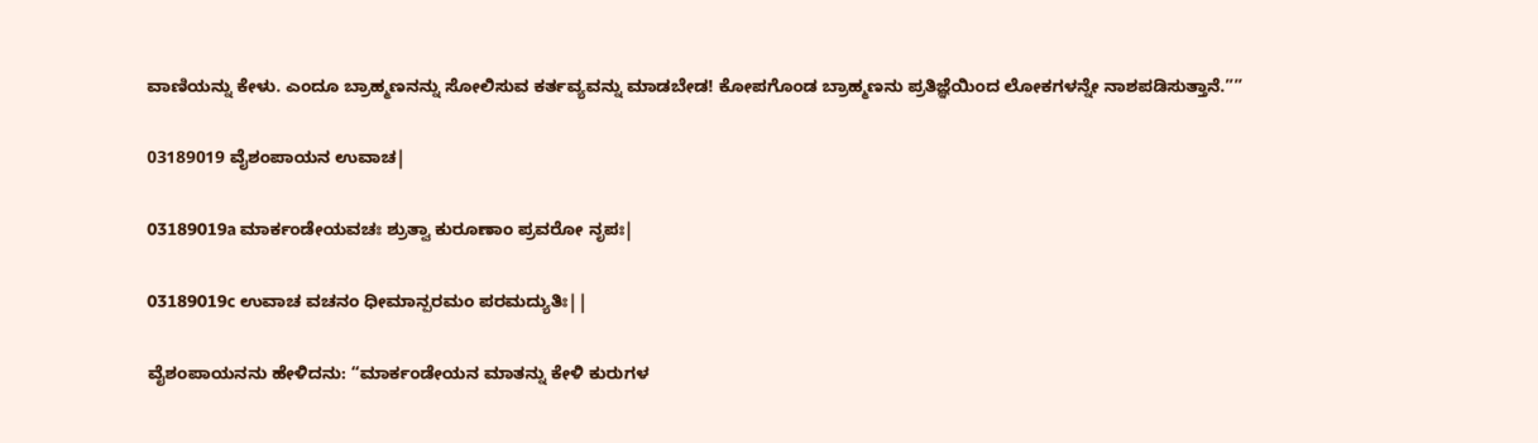ವಾಣಿಯನ್ನು ಕೇಳು. ಎಂದೂ ಬ್ರಾಹ್ಮಣನನ್ನು ಸೋಲಿಸುವ ಕರ್ತವ್ಯವನ್ನು ಮಾಡಬೇಡ! ಕೋಪಗೊಂಡ ಬ್ರಾಹ್ಮಣನು ಪ್ರತಿಜ್ಞೆಯಿಂದ ಲೋಕಗಳನ್ನೇ ನಾಶಪಡಿಸುತ್ತಾನೆ.””

03189019 ವೈಶಂಪಾಯನ ಉವಾಚ|

03189019a ಮಾರ್ಕಂಡೇಯವಚಃ ಶ್ರುತ್ವಾ ಕುರೂಣಾಂ ಪ್ರವರೋ ನೃಪಃ|

03189019c ಉವಾಚ ವಚನಂ ಧೀಮಾನ್ಪರಮಂ ಪರಮದ್ಯುತಿಃ||

ವೈಶಂಪಾಯನನು ಹೇಳಿದನು: “ಮಾರ್ಕಂಡೇಯನ ಮಾತನ್ನು ಕೇಳಿ ಕುರುಗಳ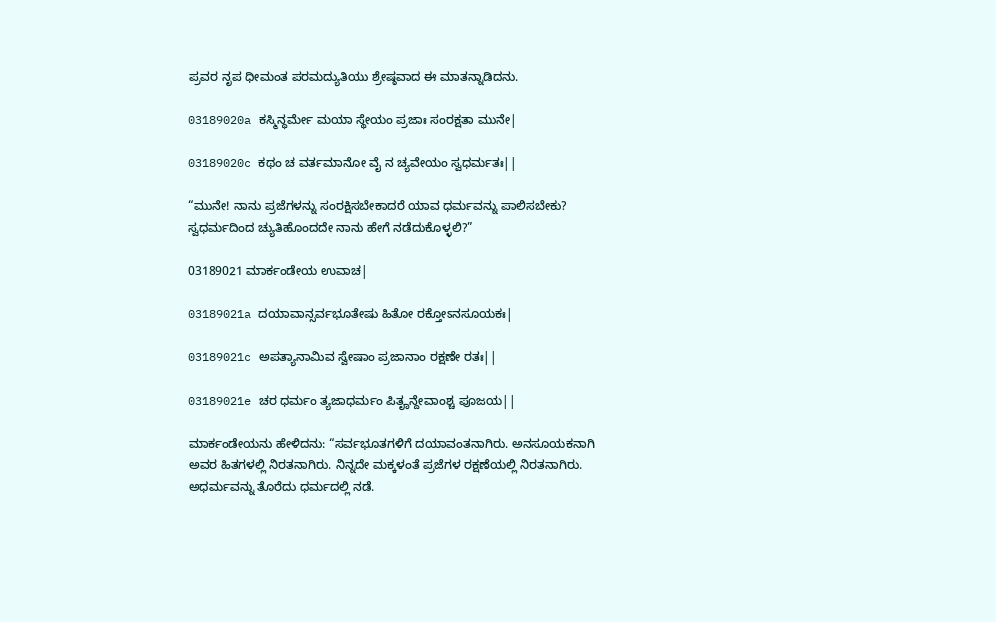ಪ್ರವರ ನೃಪ ಧೀಮಂತ ಪರಮದ್ಯುತಿಯು ಶ್ರೇಷ್ಠವಾದ ಈ ಮಾತನ್ನಾಡಿದನು.

03189020a ಕಸ್ಮಿನ್ಧರ್ಮೇ ಮಯಾ ಸ್ಥೇಯಂ ಪ್ರಜಾಃ ಸಂರಕ್ಷತಾ ಮುನೇ|

03189020c ಕಥಂ ಚ ವರ್ತಮಾನೋ ವೈ ನ ಚ್ಯವೇಯಂ ಸ್ವಧರ್ಮತಃ||

“ಮುನೇ! ನಾನು ಪ್ರಜೆಗಳನ್ನು ಸಂರಕ್ಷಿಸಬೇಕಾದರೆ ಯಾವ ಧರ್ಮವನ್ನು ಪಾಲಿಸಬೇಕು? ಸ್ವಧರ್ಮದಿಂದ ಚ್ಯುತಿಹೊಂದದೇ ನಾನು ಹೇಗೆ ನಡೆದುಕೊಳ್ಳಲಿ?”

03189021 ಮಾರ್ಕಂಡೇಯ ಉವಾಚ|

03189021a ದಯಾವಾನ್ಸರ್ವಭೂತೇಷು ಹಿತೋ ರಕ್ತೋಽನಸೂಯಕಃ|

03189021c ಅಪತ್ಯಾನಾಮಿವ ಸ್ವೇಷಾಂ ಪ್ರಜಾನಾಂ ರಕ್ಷಣೇ ರತಃ||

03189021e ಚರ ಧರ್ಮಂ ತ್ಯಜಾಧರ್ಮಂ ಪಿತೄನ್ದೇವಾಂಶ್ಚ ಪೂಜಯ||

ಮಾರ್ಕಂಡೇಯನು ಹೇಳಿದನು: “ಸರ್ವಭೂತಗಳಿಗೆ ದಯಾವಂತನಾಗಿರು. ಅನಸೂಯಕನಾಗಿ ಅವರ ಹಿತಗಳಲ್ಲಿ ನಿರತನಾಗಿರು. ನಿನ್ನದೇ ಮಕ್ಕಳಂತೆ ಪ್ರಜೆಗಳ ರಕ್ಷಣೆಯಲ್ಲಿ ನಿರತನಾಗಿರು. ಅಧರ್ಮವನ್ನು ತೊರೆದು ಧರ್ಮದಲ್ಲಿ ನಡೆ.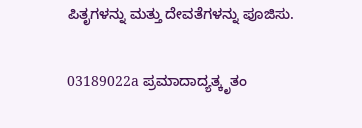ಪಿತೃಗಳನ್ನು ಮತ್ತು ದೇವತೆಗಳನ್ನು ಪೂಜಿಸು.

03189022a ಪ್ರಮಾದಾದ್ಯತ್ಕೃತಂ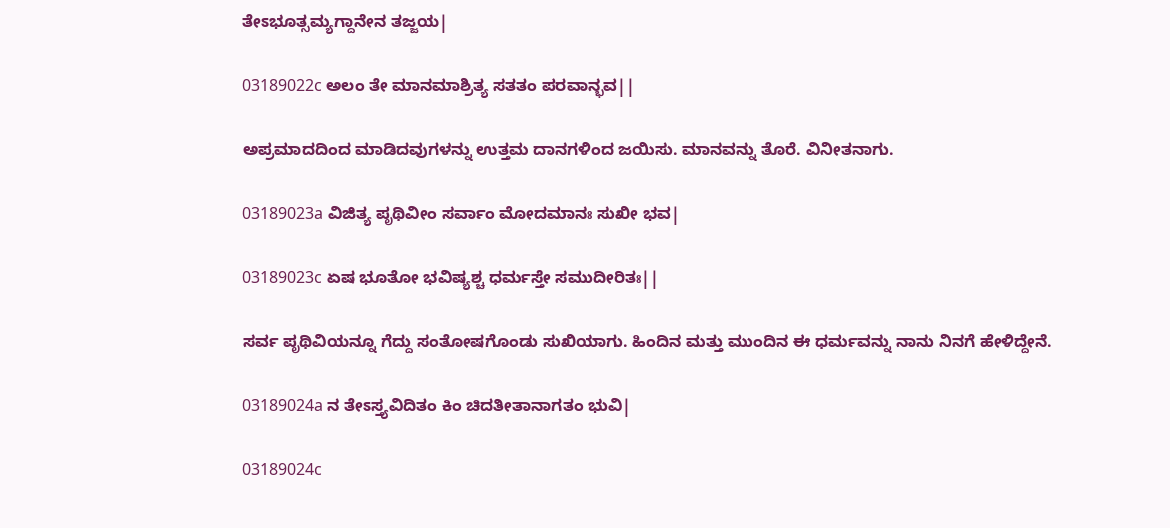ತೇಽಭೂತ್ಸಮ್ಯಗ್ದಾನೇನ ತಜ್ಜಯ|

03189022c ಅಲಂ ತೇ ಮಾನಮಾಶ್ರಿತ್ಯ ಸತತಂ ಪರವಾನ್ಭವ||

ಅಪ್ರಮಾದದಿಂದ ಮಾಡಿದವುಗಳನ್ನು ಉತ್ತಮ ದಾನಗಳಿಂದ ಜಯಿಸು. ಮಾನವನ್ನು ತೊರೆ. ವಿನೀತನಾಗು.

03189023a ವಿಜಿತ್ಯ ಪೃಥಿವೀಂ ಸರ್ವಾಂ ಮೋದಮಾನಃ ಸುಖೀ ಭವ|

03189023c ಏಷ ಭೂತೋ ಭವಿಷ್ಯಶ್ಚ ಧರ್ಮಸ್ತೇ ಸಮುದೀರಿತಃ||

ಸರ್ವ ಪೃಥಿವಿಯನ್ನೂ ಗೆದ್ದು ಸಂತೋಷಗೊಂಡು ಸುಖಿಯಾಗು. ಹಿಂದಿನ ಮತ್ತು ಮುಂದಿನ ಈ ಧರ್ಮವನ್ನು ನಾನು ನಿನಗೆ ಹೇಳಿದ್ದೇನೆ.

03189024a ನ ತೇಽಸ್ತ್ಯವಿದಿತಂ ಕಿಂ ಚಿದತೀತಾನಾಗತಂ ಭುವಿ|

03189024c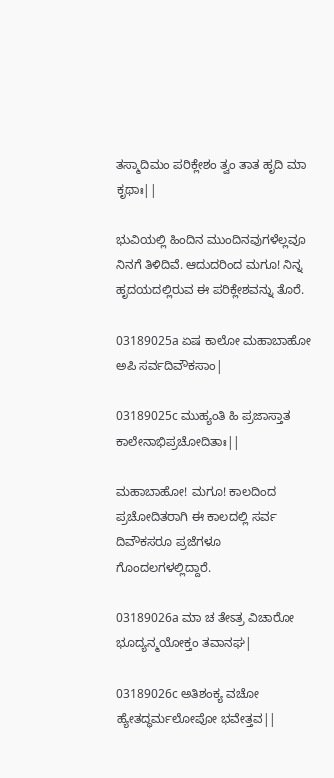ತಸ್ಮಾದಿಮಂ ಪರಿಕ್ಲೇಶಂ ತ್ವಂ ತಾತ ಹೃದಿ ಮಾ ಕೃಥಾಃ||

ಭುವಿಯಲ್ಲಿ ಹಿಂದಿನ ಮುಂದಿನವುಗಳೆಲ್ಲವೂ ನಿನಗೆ ತಿಳಿದಿವೆ. ಆದುದರಿಂದ ಮಗೂ! ನಿನ್ನ ಹೃದಯದಲ್ಲಿರುವ ಈ ಪರಿಕ್ಲೇಶವನ್ನು ತೊರೆ.

03189025a ಏಷ ಕಾಲೋ ಮಹಾಬಾಹೋ ಅಪಿ ಸರ್ವದಿವೌಕಸಾಂ|

03189025c ಮುಹ್ಯಂತಿ ಹಿ ಪ್ರಜಾಸ್ತಾತ ಕಾಲೇನಾಭಿಪ್ರಚೋದಿತಾಃ||

ಮಹಾಬಾಹೋ! ಮಗೂ! ಕಾಲದಿಂದ ಪ್ರಚೋದಿತರಾಗಿ ಈ ಕಾಲದಲ್ಲಿ ಸರ್ವ ದಿವೌಕಸರೂ ಪ್ರಜೆಗಳೂ ಗೊಂದಲಗಳಲ್ಲಿದ್ದಾರೆ.

03189026a ಮಾ ಚ ತೇಽತ್ರ ವಿಚಾರೋ ಭೂದ್ಯನ್ಮಯೋಕ್ತಂ ತವಾನಘ|

03189026c ಅತಿಶಂಕ್ಯ ವಚೋ ಹ್ಯೇತದ್ಧರ್ಮಲೋಪೋ ಭವೇತ್ತವ||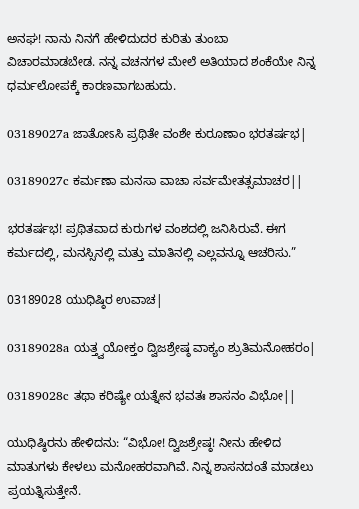ಅನಘ! ನಾನು ನಿನಗೆ ಹೇಳಿದುದರ ಕುರಿತು ತುಂಬಾ ವಿಚಾರಮಾಡಬೇಡ. ನನ್ನ ವಚನಗಳ ಮೇಲೆ ಅತಿಯಾದ ಶಂಕೆಯೇ ನಿನ್ನ ಧರ್ಮಲೋಪಕ್ಕೆ ಕಾರಣವಾಗಬಹುದು.

03189027a ಜಾತೋಽಸಿ ಪ್ರಥಿತೇ ವಂಶೇ ಕುರೂಣಾಂ ಭರತರ್ಷಭ|

03189027c ಕರ್ಮಣಾ ಮನಸಾ ವಾಚಾ ಸರ್ವಮೇತತ್ಸಮಾಚರ||

ಭರತರ್ಷಭ! ಪ್ರಥಿತವಾದ ಕುರುಗಳ ವಂಶದಲ್ಲಿ ಜನಿಸಿರುವೆ. ಈಗ ಕರ್ಮದಲ್ಲಿ, ಮನಸ್ಸಿನಲ್ಲಿ ಮತ್ತು ಮಾತಿನಲ್ಲಿ ಎಲ್ಲವನ್ನೂ ಆಚರಿಸು.”

03189028 ಯುಧಿಷ್ಠಿರ ಉವಾಚ|

03189028a ಯತ್ತ್ವಯೋಕ್ತಂ ದ್ವಿಜಶ್ರೇಷ್ಠ ವಾಕ್ಯಂ ಶ್ರುತಿಮನೋಹರಂ|

03189028c ತಥಾ ಕರಿಷ್ಯೇ ಯತ್ನೇನ ಭವತಃ ಶಾಸನಂ ವಿಭೋ||

ಯುಧಿಷ್ಠಿರನು ಹೇಳಿದನು: “ವಿಭೋ! ದ್ವಿಜಶ್ರೇಷ್ಠ! ನೀನು ಹೇಳಿದ ಮಾತುಗಳು ಕೇಳಲು ಮನೋಹರವಾಗಿವೆ. ನಿನ್ನ ಶಾಸನದಂತೆ ಮಾಡಲು ಪ್ರಯತ್ನಿಸುತ್ತೇನೆ.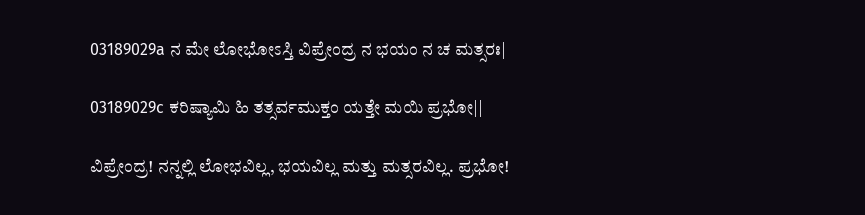03189029a ನ ಮೇ ಲೋಭೋಽಸ್ತಿ ವಿಪ್ರೇಂದ್ರ ನ ಭಯಂ ನ ಚ ಮತ್ಸರಃ|

03189029c ಕರಿಷ್ಯಾಮಿ ಹಿ ತತ್ಸರ್ವಮುಕ್ತಂ ಯತ್ತೇ ಮಯಿ ಪ್ರಭೋ||

ವಿಪ್ರೇಂದ್ರ! ನನ್ನಲ್ಲಿ ಲೋಭವಿಲ್ಲ, ಭಯವಿಲ್ಲ ಮತ್ತು ಮತ್ಸರವಿಲ್ಲ. ಪ್ರಭೋ!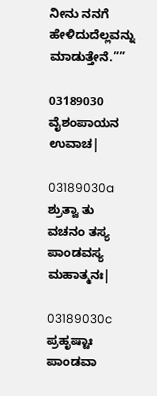ನೀನು ನನಗೆ ಹೇಳಿದುದೆಲ್ಲವನ್ನು ಮಾಡುತ್ತೇನೆ.””

03189030 ವೈಶಂಪಾಯನ ಉವಾಚ|

03189030a ಶ್ರುತ್ವಾ ತು ವಚನಂ ತಸ್ಯ ಪಾಂಡವಸ್ಯ ಮಹಾತ್ಮನಃ|

03189030c ಪ್ರಹೃಷ್ಟಾಃ ಪಾಂಡವಾ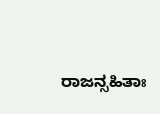ರಾಜನ್ಸಹಿತಾಃ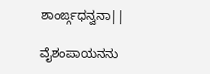ಶಾಂರ್ಙ್ಗಧನ್ವನಾ||

ವೈಶಂಪಾಯನನು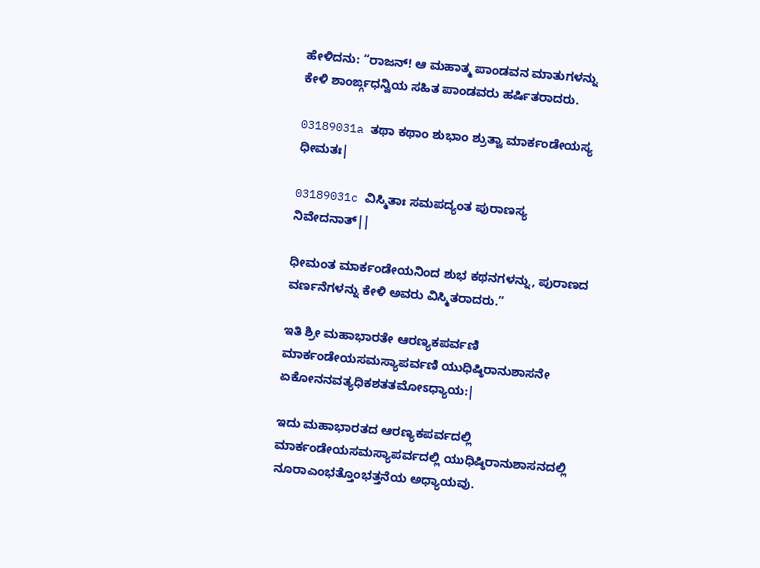ಹೇಳಿದನು: “ರಾಜನ್! ಆ ಮಹಾತ್ಮ ಪಾಂಡವನ ಮಾತುಗಳನ್ನು ಕೇಳಿ ಶಾಂರ್ಙ್ಗಧನ್ವಿಯ ಸಹಿತ ಪಾಂಡವರು ಹರ್ಷಿತರಾದರು.

03189031a ತಥಾ ಕಥಾಂ ಶುಭಾಂ ಶ್ರುತ್ವಾ ಮಾರ್ಕಂಡೇಯಸ್ಯ ಧೀಮತಃ|

03189031c ವಿಸ್ಮಿತಾಃ ಸಮಪದ್ಯಂತ ಪುರಾಣಸ್ಯ ನಿವೇದನಾತ್||

ಧೀಮಂತ ಮಾರ್ಕಂಡೇಯನಿಂದ ಶುಭ ಕಥನಗಳನ್ನು, ಪುರಾಣದ ವರ್ಣನೆಗಳನ್ನು ಕೇಳಿ ಅವರು ವಿಸ್ಮಿತರಾದರು.”

ಇತಿ ಶ್ರೀ ಮಹಾಭಾರತೇ ಆರಣ್ಯಕಪರ್ವಣಿ ಮಾರ್ಕಂಡೇಯಸಮಸ್ಯಾಪರ್ವಣಿ ಯುಧಿಷ್ಠಿರಾನುಶಾಸನೇ ಏಕೋನನವತ್ಯಧಿಕಶತತಮೋಽಧ್ಯಾಯ:|

ಇದು ಮಹಾಭಾರತದ ಆರಣ್ಯಕಪರ್ವದಲ್ಲಿ ಮಾರ್ಕಂಡೇಯಸಮಸ್ಯಾಪರ್ವದಲ್ಲಿ ಯುಧಿಷ್ಠಿರಾನುಶಾಸನದಲ್ಲಿ ನೂರಾಎಂಭತ್ತೊಂಭತ್ತನೆಯ ಅಧ್ಯಾಯವು.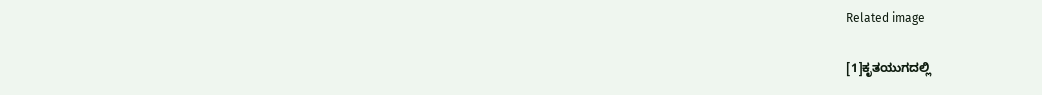Related image

[1]ಕೃತಯುಗದಲ್ಲಿ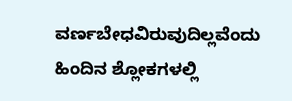ವರ್ಣಬೇಧವಿರುವುದಿಲ್ಲವೆಂದು ಹಿಂದಿನ ಶ್ಲೋಕಗಳಲ್ಲಿ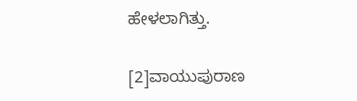ಹೇಳಲಾಗಿತ್ತು.

[2]ವಾಯುಪುರಾಣ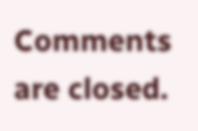Comments are closed.